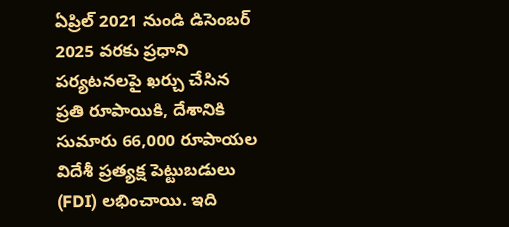ఏప్రిల్ 2021 నుండి డిసెంబర్ 2025 వరకు ప్రధాని పర్యటనలపై ఖర్చు చేసిన ప్రతి రూపాయికి, దేశానికి సుమారు 66,000 రూపాయల విదేశీ ప్రత్యక్ష పెట్టుబడులు (FDI) లభించాయి. ఇది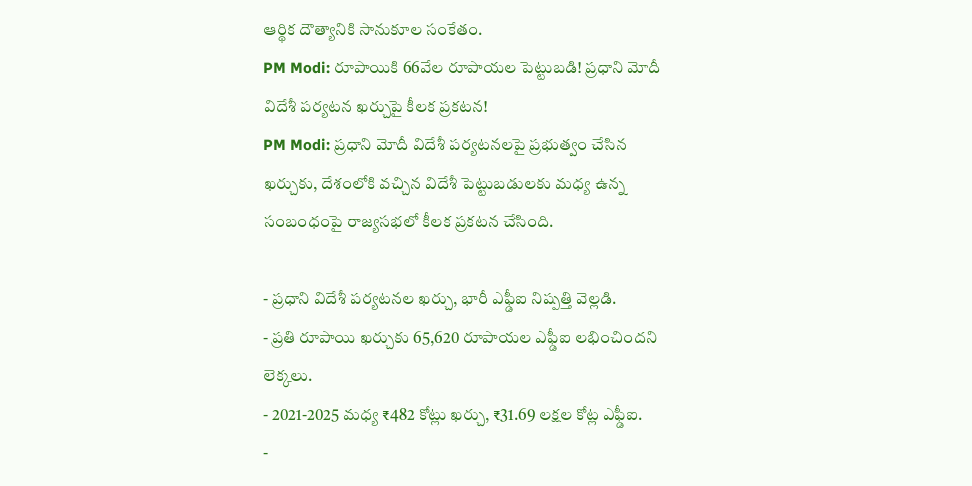ఆర్థిక దౌత్యానికి సానుకూల సంకేతం.
PM Modi: రూపాయికి 66వేల రూపాయల పెట్టుబడి! ప్రధాని మోదీ విదేశీ పర్యటన ఖర్చుపై కీలక ప్రకటన!
PM Modi: ప్రధాని మోదీ విదేశీ పర్యటనలపై ప్రభుత్వం చేసిన ఖర్చుకు, దేశంలోకి వచ్చిన విదేశీ పెట్టుబడులకు మధ్య ఉన్న సంబంధంపై రాజ్యసభలో కీలక ప్రకటన చేసింది.

- ప్రధాని విదేశీ పర్యటనల ఖర్చు, భారీ ఎఫ్డీఐ నిష్పత్తి వెల్లడి.
- ప్రతి రూపాయి ఖర్చుకు 65,620 రూపాయల ఎఫ్డీఐ లభించిందని లెక్కలు.
- 2021-2025 మధ్య ₹482 కోట్లు ఖర్చు, ₹31.69 లక్షల కోట్ల ఎఫ్డీఐ.
-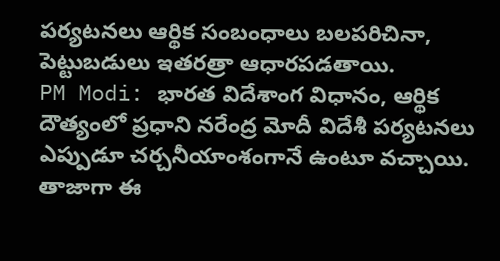పర్యటనలు ఆర్థిక సంబంధాలు బలపరిచినా, పెట్టుబడులు ఇతరత్రా ఆధారపడతాయి.
PM Modi: భారత విదేశాంగ విధానం, ఆర్థిక దౌత్యంలో ప్రధాని నరేంద్ర మోదీ విదేశీ పర్యటనలు ఎప్పుడూ చర్చనీయాంశంగానే ఉంటూ వచ్చాయి. తాజాగా ఈ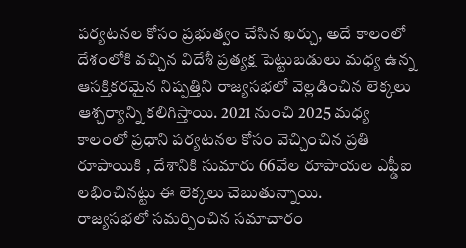పర్యటనల కోసం ప్రభుత్వం చేసిన ఖర్చు, అదే కాలంలో దేశంలోకి వచ్చిన విదేశీ ప్రత్యక్ష పెట్టుబడులు మధ్య ఉన్న ఆసక్తికరమైన నిష్పత్తిని రాజ్యసభలో వెల్లడించిన లెక్కలు ఆశ్చర్యాన్ని కలిగిస్తాయి. 2021 నుంచి 2025 మధ్య కాలంలో ప్రధాని పర్యటనల కోసం వెచ్చించిన ప్రతి రూపాయికి , దేశానికి సుమారు 66వేల రూపాయల ఎఫ్డీఐ లభించినట్టు ఈ లెక్కలు చెబుతున్నాయి.
రాజ్యసభలో సమర్పించిన సమాచారం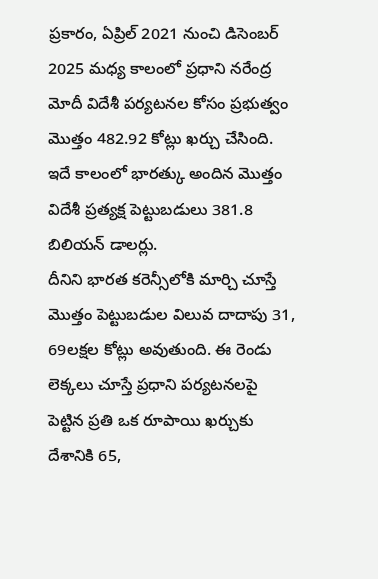ప్రకారం, ఏప్రిల్ 2021 నుంచి డిసెంబర్ 2025 మధ్య కాలంలో ప్రధాని నరేంద్ర మోదీ విదేశీ పర్యటనల కోసం ప్రభుత్వం మొత్తం 482.92 కోట్లు ఖర్చు చేసింది. ఇదే కాలంలో భారత్కు అందిన మొత్తం విదేశీ ప్రత్యక్ష పెట్టుబడులు 381.8 బిలియన్ డాలర్లు.
దీనిని భారత కరెన్సీలోకి మార్చి చూస్తే మొత్తం పెట్టుబడుల విలువ దాదాపు 31, 69లక్షల కోట్లు అవుతుంది. ఈ రెండు లెక్కలు చూస్తే ప్రధాని పర్యటనలపై పెట్టిన ప్రతి ఒక రూపాయి ఖర్చుకు దేశానికి 65,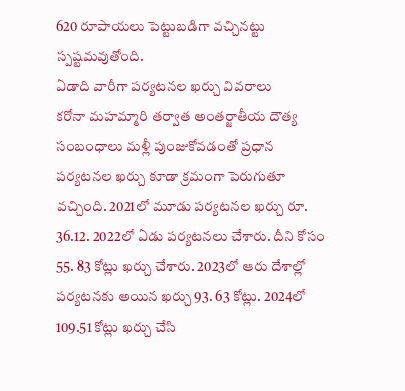620 రూపాయలు పెట్టుబడిగా వచ్చినట్టు స్పష్టమవుతోంది.
ఏడాది వారీగా పర్యటనల ఖర్చు వివరాలు
కరోనా మహమ్మారి తర్వాత అంతర్జాతీయ దౌత్య సంబంధాలు మళ్లీ పుంజుకోవడంతో ప్రధాన పర్యటనల ఖర్చు కూడా క్రమంగా పెరుగుతూ వచ్చింది. 2021లో మూడు పర్యటనల ఖర్చు రూ. 36.12. 2022లో ఏడు పర్యటనలు చేశారు. దీని కోసం 55. 83 కోట్లు ఖర్చు చేశారు. 2023లో ఆరు దేశాల్లో పర్యటనకు అయిన ఖర్చు 93. 63 కోట్లు. 2024లో 109.51 కోట్లు ఖర్చు చేసి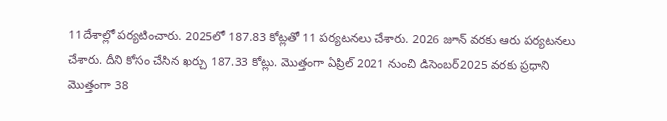11దేశాల్లో పర్యటించారు. 2025లో 187.83 కోట్లతో 11 పర్యటనలు చేశారు. 2026 జూన్ వరకు ఆరు పర్యటనలు చేశారు. దీని కోసం చేసిన ఖర్చు 187.33 కోట్లు. మొత్తంగా ఏప్రిల్ 2021 నుంచి డిసెంబర్2025 వరకు ప్రధాని మొత్తంగా 38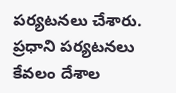పర్యటనలు చేశారు.
ప్రధాని పర్యటనలు కేవలం దేశాల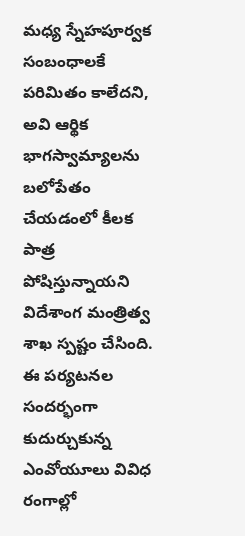మధ్య స్నేహపూర్వక సంబంధాలకే పరిమితం కాలేదని, అవి ఆర్థిక భాగస్వామ్యాలను బలోపేతం చేయడంలో కీలక పాత్ర పోషిస్తున్నాయని విదేశాంగ మంత్రిత్వ శాఖ స్పష్టం చేసింది. ఈ పర్యటనల సందర్భంగా కుదుర్చుకున్న ఎంవోయూలు వివిధ రంగాల్లో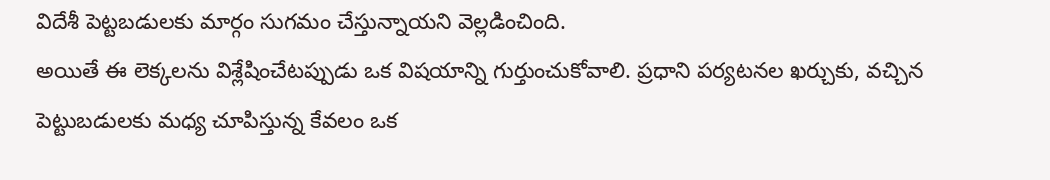విదేశీ పెట్టబడులకు మార్గం సుగమం చేస్తున్నాయని వెల్లడించింది.
అయితే ఈ లెక్కలను విశ్లేషించేటప్పుడు ఒక విషయాన్ని గుర్తుంచుకోవాలి. ప్రధాని పర్యటనల ఖర్చుకు, వచ్చిన పెట్టుబడులకు మధ్య చూపిస్తున్న కేవలం ఒక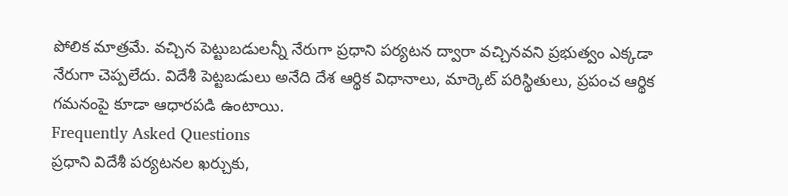పోలిక మాత్రమే. వచ్చిన పెట్టుబడులన్నీ నేరుగా ప్రధాని పర్యటన ద్వారా వచ్చినవని ప్రభుత్వం ఎక్కడా నేరుగా చెప్పలేదు. విదేశీ పెట్టబడులు అనేది దేశ ఆర్థిక విధానాలు, మార్కెట్ పరిస్థితులు, ప్రపంచ ఆర్థిక గమనంపై కూడా ఆధారపడి ఉంటాయి.
Frequently Asked Questions
ప్రధాని విదేశీ పర్యటనల ఖర్చుకు,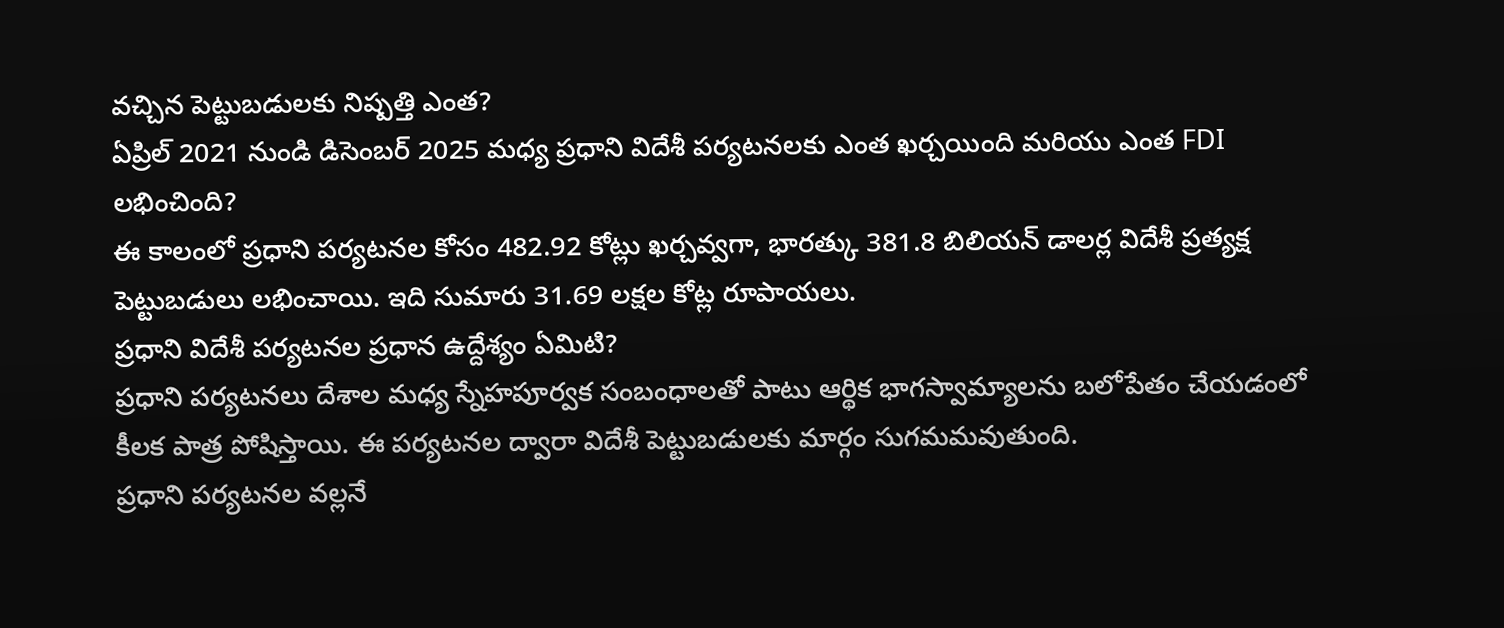వచ్చిన పెట్టుబడులకు నిష్పత్తి ఎంత?
ఏప్రిల్ 2021 నుండి డిసెంబర్ 2025 మధ్య ప్రధాని విదేశీ పర్యటనలకు ఎంత ఖర్చయింది మరియు ఎంత FDI లభించింది?
ఈ కాలంలో ప్రధాని పర్యటనల కోసం 482.92 కోట్లు ఖర్చవ్వగా, భారత్కు 381.8 బిలియన్ డాలర్ల విదేశీ ప్రత్యక్ష పెట్టుబడులు లభించాయి. ఇది సుమారు 31.69 లక్షల కోట్ల రూపాయలు.
ప్రధాని విదేశీ పర్యటనల ప్రధాన ఉద్దేశ్యం ఏమిటి?
ప్రధాని పర్యటనలు దేశాల మధ్య స్నేహపూర్వక సంబంధాలతో పాటు ఆర్థిక భాగస్వామ్యాలను బలోపేతం చేయడంలో కీలక పాత్ర పోషిస్తాయి. ఈ పర్యటనల ద్వారా విదేశీ పెట్టుబడులకు మార్గం సుగమమవుతుంది.
ప్రధాని పర్యటనల వల్లనే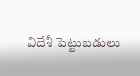విదేశీ పెట్టుబడులు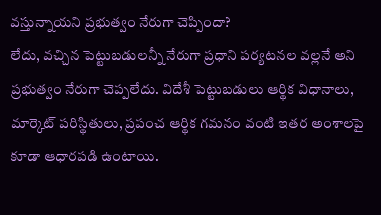వస్తున్నాయని ప్రభుత్వం నేరుగా చెప్పిందా?
లేదు, వచ్చిన పెట్టుబడులన్నీ నేరుగా ప్రధాని పర్యటనల వల్లనే అని ప్రభుత్వం నేరుగా చెప్పలేదు. విదేశీ పెట్టుబడులు ఆర్థిక విధానాలు, మార్కెట్ పరిస్థితులు, ప్రపంచ ఆర్థిక గమనం వంటి ఇతర అంశాలపై కూడా ఆధారపడి ఉంటాయి.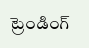ట్రెండింగ్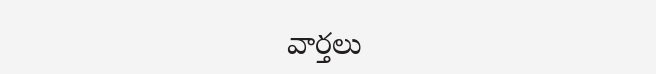వార్తలు